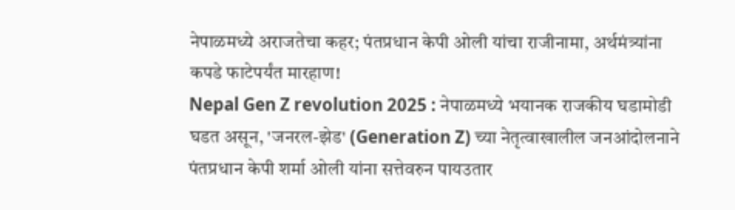नेपाळमध्ये अराजतेचा कहर; पंतप्रधान केपी ओली यांचा राजीनामा, अर्थमंत्र्यांना कपडे फाटेपर्यंत मारहाण!
Nepal Gen Z revolution 2025 : नेपाळमध्ये भयानक राजकीय घडामोडी घडत असून, 'जनरल-झेड' (Generation Z) च्या नेतृत्वाखालील जनआंदोलनाने पंतप्रधान केपी शर्मा ओली यांना सत्तेवरुन पायउतार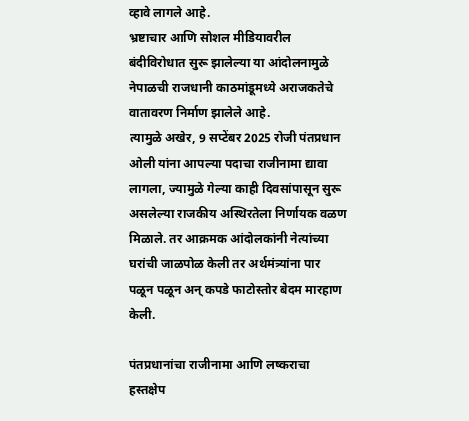व्हावे लागले आहे.
भ्रष्टाचार आणि सोशल मीडियावरील बंदीविरोधात सुरू झालेल्या या आंदोलनामुळे नेपाळची राजधानी काठमांडूमध्ये अराजकतेचे वातावरण निर्माण झालेले आहे.
त्यामुळे अखेर, 9 सप्टेंबर 2025 रोजी पंतप्रधान ओली यांना आपल्या पदाचा राजीनामा द्यावा लागला, ज्यामुळे गेल्या काही दिवसांपासून सुरू असलेल्या राजकीय अस्थिरतेला निर्णायक वळण मिळाले. तर आक्रमक आंदोलकांनी नेत्यांच्या घरांची जाळपोळ केली तर अर्थमंत्र्यांना पार पळून पळून अन् कपडे फाटोस्तोर बेदम मारहाण केली.

पंतप्रधानांचा राजीनामा आणि लष्कराचा हस्तक्षेप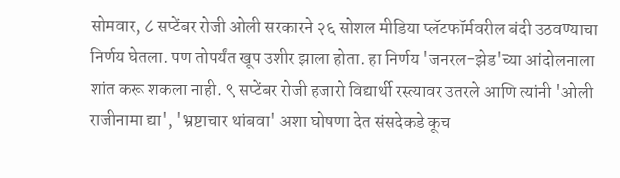सोमवार, ८ सप्टेंबर रोजी ओली सरकारने २६ सोशल मीडिया प्लॅटफॉर्मवरील बंदी उठवण्याचा निर्णय घेतला. पण तोपर्यंत खूप उशीर झाला होता. हा निर्णय 'जनरल-झेड'च्या आंदोलनाला शांत करू शकला नाही. ९ सप्टेंबर रोजी हजारो विद्यार्थी रस्त्यावर उतरले आणि त्यांनी 'ओली राजीनामा द्या', 'भ्रष्टाचार थांबवा' अशा घोषणा देत संसदेकडे कूच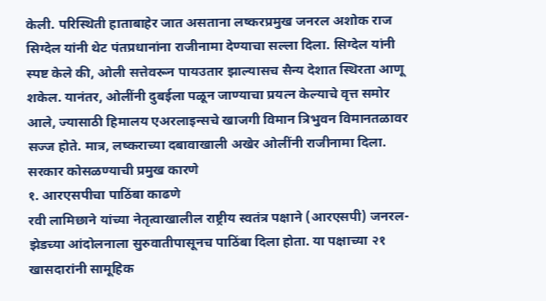केली. परिस्थिती हाताबाहेर जात असताना लष्करप्रमुख जनरल अशोक राज सिग्देल यांनी थेट पंतप्रधानांना राजीनामा देण्याचा सल्ला दिला. सिग्देल यांनी स्पष्ट केले की, ओली सत्तेवरून पायउतार झाल्यासच सैन्य देशात स्थिरता आणू शकेल. यानंतर, ओलींनी दुबईला पळून जाण्याचा प्रयत्न केल्याचे वृत्त समोर आले, ज्यासाठी हिमालय एअरलाइन्सचे खाजगी विमान त्रिभुवन विमानतळावर सज्ज होते. मात्र, लष्कराच्या दबावाखाली अखेर ओलींनी राजीनामा दिला.
सरकार कोसळण्याची प्रमुख कारणे
१. आरएसपीचा पाठिंबा काढणे
रवी लामिछाने यांच्या नेतृत्वाखालील राष्ट्रीय स्वतंत्र पक्षाने (आरएसपी) जनरल-झेडच्या आंदोलनाला सुरुवातीपासूनच पाठिंबा दिला होता. या पक्षाच्या २१ खासदारांनी सामूहिक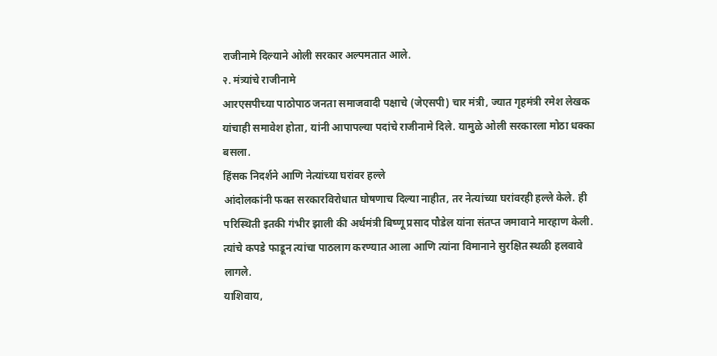राजीनामे दिल्याने ओली सरकार अल्पमतात आले.
२. मंत्र्यांचे राजीनामे
आरएसपीच्या पाठोपाठ जनता समाजवादी पक्षाचे (जेएसपी) चार मंत्री, ज्यात गृहमंत्री रमेश लेखक यांचाही समावेश होता, यांनी आपापल्या पदांचे राजीनामे दिले. यामुळे ओली सरकारला मोठा धक्का बसला.
हिंसक निदर्शने आणि नेत्यांच्या घरांवर हल्ले
आंदोलकांनी फक्त सरकारविरोधात घोषणाच दिल्या नाहीत, तर नेत्यांच्या घरांवरही हल्ले केले. ही परिस्थिती इतकी गंभीर झाली की अर्थमंत्री बिष्णू प्रसाद पौडेल यांना संतप्त जमावाने मारहाण केली. त्यांचे कपडे फाडून त्यांचा पाठलाग करण्यात आला आणि त्यांना विमानाने सुरक्षित स्थळी हलवावे लागले.
याशिवाय,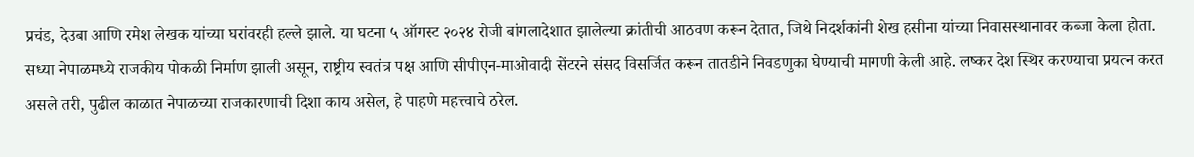प्रचंड, देउबा आणि रमेश लेखक यांच्या घरांवरही हल्ले झाले. या घटना ५ ऑगस्ट २०२४ रोजी बांगलादेशात झालेल्या क्रांतीची आठवण करून देतात, जिथे निदर्शकांनी शेख हसीना यांच्या निवासस्थानावर कब्जा केला होता.
सध्या नेपाळमध्ये राजकीय पोकळी निर्माण झाली असून, राष्ट्रीय स्वतंत्र पक्ष आणि सीपीएन-माओवादी सेंटरने संसद विसर्जित करून तातडीने निवडणुका घेण्याची मागणी केली आहे. लष्कर देश स्थिर करण्याचा प्रयत्न करत असले तरी, पुढील काळात नेपाळच्या राजकारणाची दिशा काय असेल, हे पाहणे महत्त्वाचे ठरेल.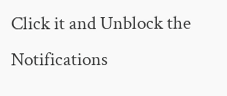Click it and Unblock the Notifications